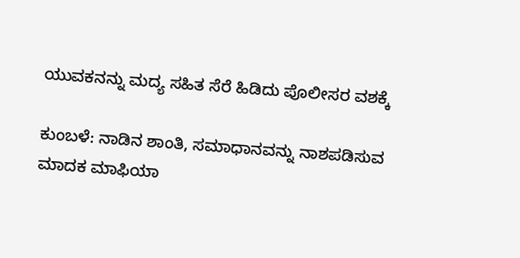ಯುವಕನನ್ನು ಮದ್ಯ ಸಹಿತ ಸೆರೆ ಹಿಡಿದು ಪೊಲೀಸರ ವಶಕ್ಕೆ

ಕುಂಬಳೆ: ನಾಡಿನ ಶಾಂತಿ, ಸಮಾಧಾನವನ್ನು ನಾಶಪಡಿಸುವ ಮಾದಕ ಮಾಫಿಯಾ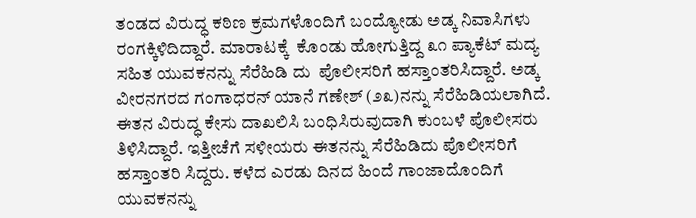ತಂಡದ ವಿರುದ್ಧ ಕಠಿಣ ಕ್ರಮಗಳೊಂದಿಗೆ ಬಂದ್ಯೋಡು ಅಡ್ಕ ನಿವಾಸಿಗಳು ರಂಗಕ್ಕಿಳಿದಿದ್ದಾರೆ. ಮಾರಾಟಕ್ಕೆ  ಕೊಂಡು ಹೋಗುತ್ತಿದ್ದ ೩೧ ಪ್ಯಾಕೆಟ್ ಮದ್ಯ ಸಹಿತ ಯುವಕನನ್ನು ಸೆರೆಹಿಡಿ ದು  ಪೊಲೀಸರಿಗೆ ಹಸ್ತಾಂತರಿಸಿದ್ದಾರೆ. ಅಡ್ಕ ವೀರನಗರದ ಗಂಗಾಧರನ್ ಯಾನೆ ಗಣೇಶ್ (೨೩)ನನ್ನು ಸೆರೆಹಿಡಿಯಲಾಗಿದೆ. ಈತನ ವಿರುದ್ಧ ಕೇಸು ದಾಖಲಿಸಿ ಬಂಧಿಸಿರುವುದಾಗಿ ಕುಂಬಳೆ ಪೊಲೀಸರು ತಿಳಿಸಿದ್ದಾರೆ. ಇತ್ತೀಚೆಗೆ ಸಳೀಯರು ಈತನನ್ನು ಸೆರೆಹಿಡಿದು ಪೊಲೀಸರಿಗೆ ಹಸ್ತಾಂತರಿ ಸಿದ್ದರು. ಕಳೆದ ಎರಡು ದಿನದ ಹಿಂದೆ ಗಾಂಜಾದೊಂದಿಗೆ ಯುವಕನನ್ನು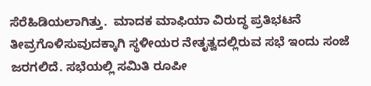ಸೆರೆಹಿಡಿಯಲಾಗಿತ್ತು.  ಮಾದಕ ಮಾಫಿಯಾ ವಿರುದ್ಧ ಪ್ರತಿಭಟನೆ ತೀವ್ರಗೊಳಿಸುವುದಕ್ಕಾಗಿ ಸ್ಥಳೀಯರ ನೇತೃತ್ವದಲ್ಲಿರುವ ಸಭೆ ಇಂದು ಸಂಜೆ ಜರಗಲಿದೆ. ಸಭೆಯಲ್ಲಿ ಸಮಿತಿ ರೂಪೀ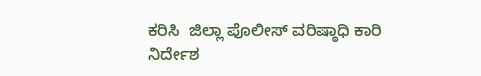ಕರಿಸಿ  ಜಿಲ್ಲಾ ಪೊಲೀಸ್ ವರಿಷ್ಠಾಧಿ ಕಾರಿ ನಿರ್ದೇಶ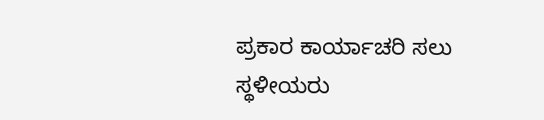ಪ್ರಕಾರ ಕಾರ್ಯಾಚರಿ ಸಲು ಸ್ಥಳೀಯರು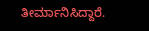ತೀರ್ಮಾನಿಸಿದ್ದಾರೆ.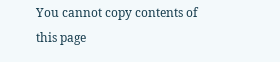You cannot copy contents of this page